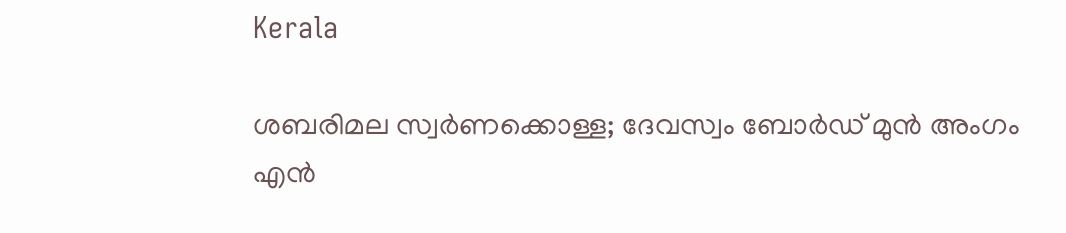Kerala

ശബരിമല സ്വര്‍ണക്കൊള്ള; ദേവസ്വം ബോര്‍ഡ് മുന്‍ അംഗം എന്‍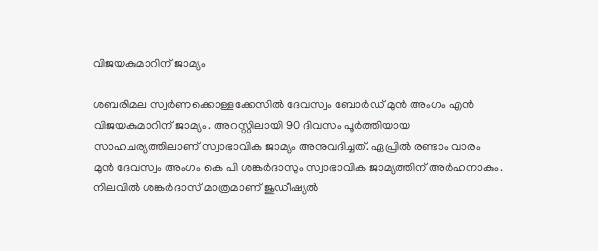വിജയകുമാറിന് ജാമ്യം

ശബരിമല സ്വര്‍ണക്കൊള്ളക്കേസില്‍ ദേവസ്വം ബോര്‍ഡ് മുന്‍ അംഗം എന്‍ വിജയകുമാറിന് ജാമ്യം. അറസ്റ്റിലായി 90 ദിവസം പൂര്‍ത്തിയായ സാഹചര്യത്തിലാണ് സ്വാഭാവിക ജാമ്യം അനുവദിച്ചത്. ഏപ്രില്‍ രണ്ടാം വാരം മുന്‍ ദേവസ്വം അംഗം കെ പി ശങ്കര്‍ദാസും സ്വാഭാവിക ജാമ്യത്തിന് അര്‍ഹനാകും. നിലവില്‍ ശങ്കര്‍ദാസ് മാത്രമാണ് ജുഡീഷ്യല്‍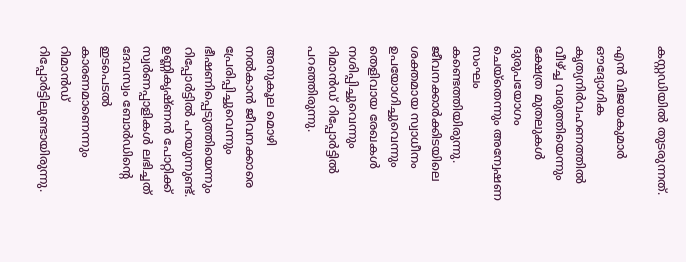കസ്റ്റഡിയില്‍ തുടരുന്നത്.

എന്‍ വിജയകുമാര്‍ ഔദ്യോഗിക കൃത്യനിര്‍വഹണത്തില്‍ വീഴ്ച്ച വരുത്തിയെന്നും ക്ഷേത്ര മുതലുകള്‍ ദുരുപയോഗം ചെയ്തെന്നും അന്വേഷണ സംഘം കണ്ടെത്തിയിരുന്നു. ജീവനക്കാര്‍ക്കിടയിലെ ശക്തമായ സ്വാധീനം ഉപയോഗിച്ചുവെന്നും തെളിവായ രേഖകള്‍ നശിപ്പിച്ചുവെന്നും റിമാന്‍ഡ് റിപ്പോര്‍ട്ടില്‍ പറഞ്ഞിരുന്നു.

അനുകൂല മൊഴി നല്‍കാന്‍ ജീവനക്കാരെ പ്രേരിപ്പിച്ചുവെന്നും ഭീഷണിപ്പെടുത്തിയെന്നും റിപ്പോര്‍ട്ടില്‍ പറയുന്നുണ്ട്. ഉണ്ണികൃഷ്ണന്‍ പോറ്റിക്ക് സ്വര്‍ണപ്പാളികള്‍ ലഭിച്ചത് ദേവസ്വം ബോര്‍ഡിന്റെ ഇടപെടല്‍ കാരണമാണെന്നും റിമാന്‍ഡ് റിപ്പോര്‍ട്ടിലുണ്ടായിരുന്നു.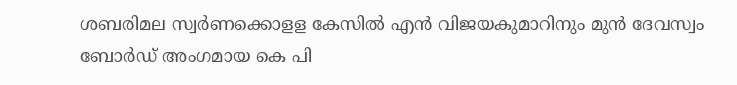ശബരിമല സ്വര്‍ണക്കൊളള കേസില്‍ എന്‍ വിജയകുമാറിനും മുന്‍ ദേവസ്വം ബോര്‍ഡ് അംഗമായ കെ പി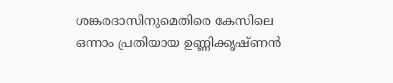ശങ്കരദാസിനുമെതിരെ കേസിലെ ഒന്നാം പ്രതിയായ ഉണ്ണിക്കൃഷ്ണന്‍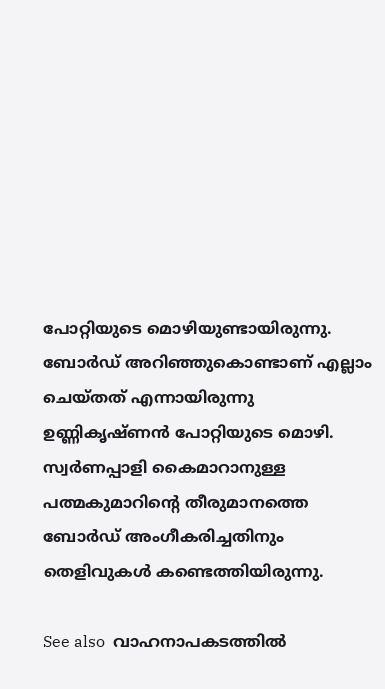പോറ്റിയുടെ മൊഴിയുണ്ടായിരുന്നു. ബോര്‍ഡ് അറിഞ്ഞുകൊണ്ടാണ് എല്ലാം ചെയ്തത് എന്നായിരുന്നു ഉണ്ണികൃഷ്ണന്‍ പോറ്റിയുടെ മൊഴി. സ്വര്‍ണപ്പാളി കൈമാറാനുള്ള പത്മകുമാറിന്റെ തീരുമാനത്തെ ബോര്‍ഡ് അംഗീകരിച്ചതിനും തെളിവുകള്‍ കണ്ടെത്തിയിരുന്നു.

See also  വാഹനാപകടത്തിൽ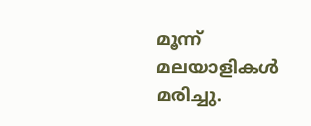മൂന്ന് മലയാളികൾ മരിച്ചു.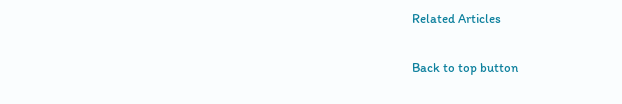Related Articles

Back to top button